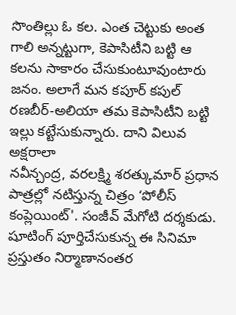సొంతిల్లు ఓ కల. ఎంత చెట్టుకు అంత గాలి అన్నట్టుగా, కెపాసిటీని బట్టి ఆ కలను సాకారం చేసుకుంటూవుంటారు జనం. అలాగే మన కపూర్ కపుల్ రణబీర్-అలియా తమ కెపాసిటీని బట్టి ఇల్లు కట్టేసుకున్నారు. దాని విలువ అక్షరాలా
నవీన్చంద్ర, వరలక్ష్మి శరత్కుమార్ ప్రధాన పాత్రల్లో నటిస్తున్న చిత్రం ‘పోలీస్ కంప్లెయింట్'. సంజీవ్ మేగోటి దర్శకుడు. షూటింగ్ పూర్తిచేసుకున్న ఈ సినిమా ప్రస్తుతం నిర్మాణానంతర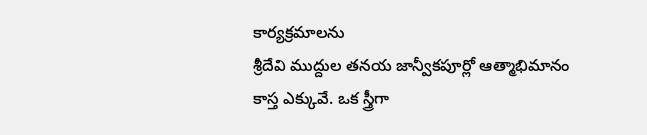కార్యక్రమాలను
శ్రీదేవి ముద్దుల తనయ జాన్వీకపూర్లో ఆత్మాభిమానం కాస్త ఎక్కువే. ఒక స్త్రీగా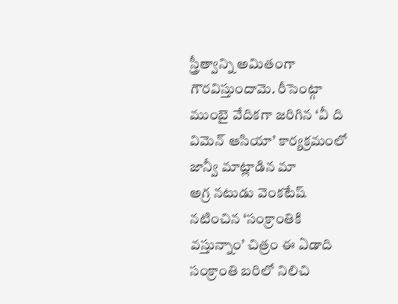స్త్రీత్వాన్ని అమితంగా గౌరవిస్తుందామె. రీసెంట్గా ముంబై వేదికగా జరిగిన ‘వీ ది విమెన్ ఆసియా’ కార్యక్రమంలో జాన్వీ మాట్లాడిన మా
అగ్ర నటుడు వెంకటేష్ నటించిన ‘సంక్రాంతికి వస్తున్నాం’ చిత్రం ఈ ఏడాది సంక్రాంతి బరిలో నిలిచి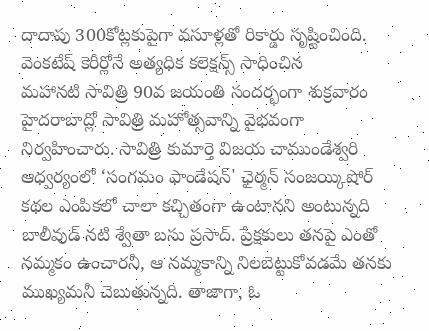దాదాపు 300కోట్లకుపైగా వసూళ్లతో రికార్డు సృష్టించింది. వెంకటేష్ కెరీర్లోనే అత్యధిక కలెక్షన్స్ సాధించిన
మహానటి సావిత్రి 90వ జయంతి సందర్భంగా శుక్రవారం హైదరాబాద్లో సావిత్రి మహోత్సవాన్ని వైభవంగా నిర్వహించారు. సావిత్రి కుమార్తె విజయ చాముండేశ్వరి ఆధ్వర్యంలో ‘సంగమం ఫాండేషన్' ఛైర్మన్ సంజయ్కిషోర్
కథల ఎంపికలో చాలా కచ్చితంగా ఉంటానని అంటున్నది బాలీవుడ్ నటి శ్వేతా బసు ప్రసాద్. ప్రేక్షకులు తనపై ఎంతో నమ్మకం ఉంచారనీ, ఆ నమ్మకాన్ని నిలబెట్టుకోవడమే తనకు ముఖ్యమనీ చెబుతున్నది. తాజాగా, ఓ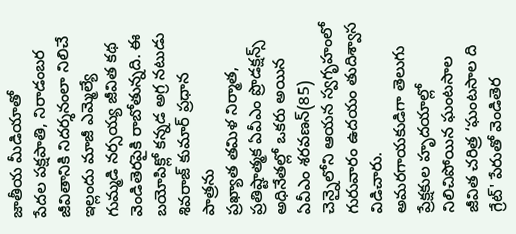జాతీయ మీడియాతో
పేదల పక్షపాతి, నిరాడంబర జీవితానికి నిదర్శనంలా నిలిచే ఇల్లందు మాజీ ఎమ్మెల్యే గుమ్మడి నర్సయ్య జీవిత కథ వెండితెరపైకి రాబోతున్నది. ఈ బయోపిక్లో కన్నడ అగ్ర నటుడు శివరాజ్ కుమార్ ప్రధాన పాత్రను
ప్రఖ్యాత తమిళ నిర్మాత, ప్రతిష్టాత్మక ఏవీఎం ప్రొడక్షన్స్ అధినేతల్లో ఒకరు అయిన ఏవీఎం శరవణన్(85) చెన్నైలోని ఆయన స్వగృహంలో గురువారం ఉదయం తుదిశ్వాస విడిచారు.
అమరగాయకుడిగా తెలుగు ప్రేక్షకుల హృదయాల్లో నిలిచిపోయిన ఘంటసాల జీవిత చరిత్ర ‘ఘంటసాల ది గ్రేట్' పేరుతో వెండితెర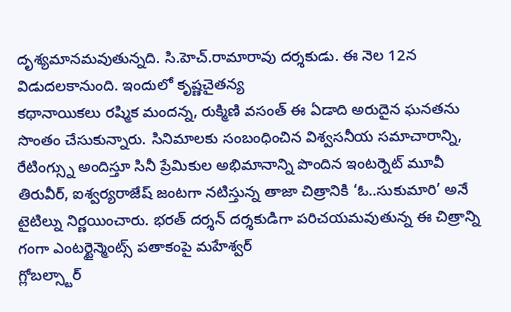దృశ్యమానమవుతున్నది. సి.హెచ్.రామారావు దర్శకుడు. ఈ నెల 12న విడుదలకానుంది. ఇందులో కృష్ణచైతన్య
కథానాయికలు రష్మిక మందన్న, రుక్మిణి వసంత్ ఈ ఏడాది అరుదైన ఘనతను సొంతం చేసుకున్నారు. సినిమాలకు సంబంధించిన విశ్వసనీయ సమాచారాన్ని, రేటింగ్స్ను అందిస్తూ సినీ ప్రేమికుల అభిమానాన్ని పొందిన ఇంటర్నెట్ మూవీ
తిరువీర్, ఐశ్వర్యరాజేష్ జంటగా నటిస్తున్న తాజా చిత్రానికి ‘ఓ..సుకుమారి’ అనే టైటిల్ను నిర్ణయించారు. భరత్ దర్శన్ దర్శకుడిగా పరిచయమవుతున్న ఈ చిత్రాన్ని గంగా ఎంటర్టైన్మెంట్స్ పతాకంపై మహేశ్వర్
గ్లోబల్స్టార్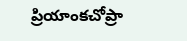ప్రియాంకచోప్రా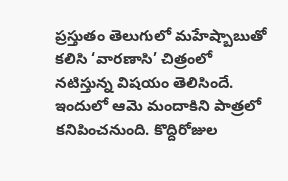ప్రస్తుతం తెలుగులో మహేష్బాబుతో కలిసి ‘వారణాసి’ చిత్రంలో నటిస్తున్న విషయం తెలిసిందే. ఇందులో ఆమె మందాకిని పాత్రలో కనిపించనుంది. కొద్దిరోజుల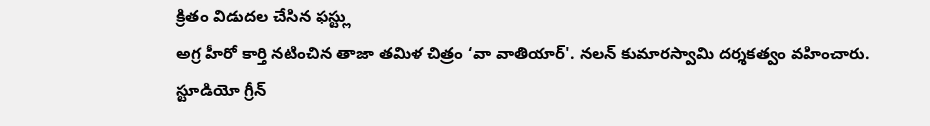క్రితం విడుదల చేసిన ఫస్ట్లు
అగ్ర హీరో కార్తి నటించిన తాజా తమిళ చిత్రం ‘వా వాతియార్'. నలన్ కుమారస్వామి దర్శకత్వం వహించారు. స్టూడియో గ్రీన్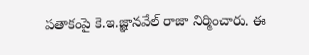పతాకంపై కె.ఇ.జ్ఞానవేల్ రాజా నిర్మించారు. ఈ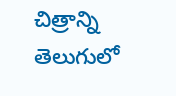చిత్రాన్ని తెలుగులో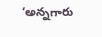‘అన్నగారు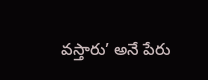వస్తారు’ అనే పేరు